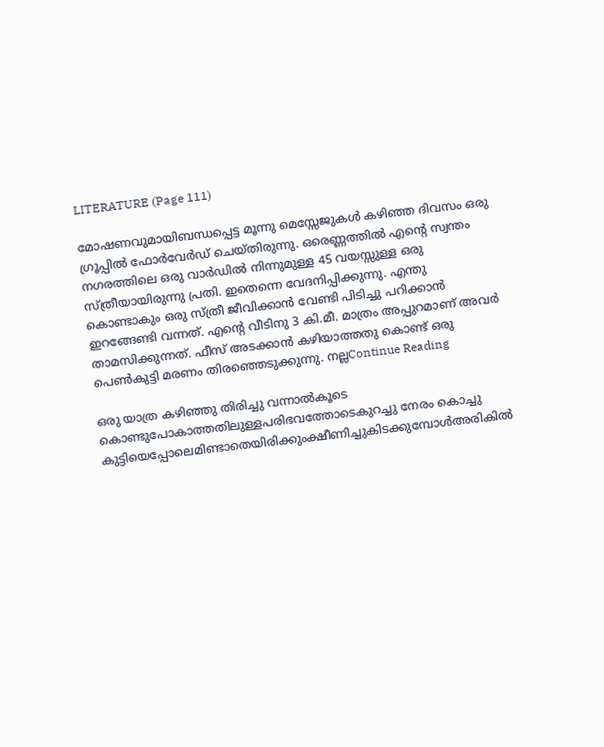LITERATURE (Page 111)

മോഷണവുമായിബന്ധപ്പെട്ട മൂന്നു മെസ്സേജുകൾ കഴിഞ്ഞ ദിവസം ഒരു ഗ്രൂപ്പിൽ ഫോർവേർഡ് ചെയ്തിരുന്നു. ഒരെണ്ണത്തിൽ എൻ്റെ സ്വന്തം നഗരത്തിലെ ഒരു വാർഡിൽ നിന്നുമുള്ള 45 വയസ്സുള്ള ഒരു സ്ത്രീയായിരുന്നു പ്രതി. ഇതെന്നെ വേദനിപ്പിക്കുന്നു. എന്തു കൊണ്ടാകും ഒരു സ്ത്രീ ജീവിക്കാൻ വേണ്ടി പിടിച്ചു പറിക്കാൻ ഇറങ്ങേണ്ടി വന്നത്. എൻ്റെ വീടിനു 3 കി.മീ. മാത്രം അപ്പുറമാണ് അവർ താമസിക്കുന്നത്. ഫീസ് അടക്കാൻ കഴിയാത്തതു കൊണ്ട് ഒരു പെൺകുട്ടി മരണം തിരഞ്ഞെടുക്കുന്നു. നല്ലContinue Reading

ഒരു യാത്ര കഴിഞ്ഞു തിരിച്ചു വന്നാൽകൂടെ കൊണ്ടുപോകാത്തതിലുള്ളപരിഭവത്തോടെകുറച്ചു നേരം കൊച്ചു കുട്ടിയെപ്പോലെമിണ്ടാതെയിരിക്കുംക്ഷീണിച്ചുകിടക്കുമ്പോൾഅരികിൽ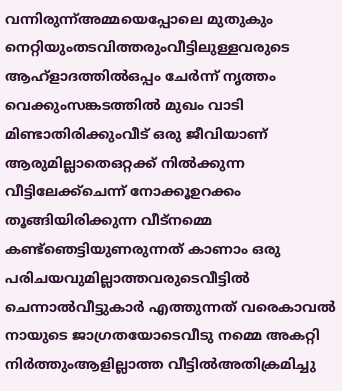വന്നിരുന്ന്അമ്മയെപ്പോലെ മുതുകും നെറ്റിയുംതടവിത്തരുംവീട്ടിലുള്ളവരുടെ ആഹ്ളാദത്തിൽഒപ്പം ചേർന്ന് നൃത്തം വെക്കുംസങ്കടത്തിൽ മുഖം വാടി മിണ്ടാതിരിക്കുംവീട് ഒരു ജീവിയാണ് ആരുമില്ലാതെഒറ്റക്ക് നിൽക്കുന്ന വീട്ടിലേക്ക്ചെന്ന് നോക്കൂഉറക്കം തൂങ്ങിയിരിക്കുന്ന വീട്നമ്മെ കണ്ട്ഞെട്ടിയുണരുന്നത് കാണാം ഒരു പരിചയവുമില്ലാത്തവരുടെവീട്ടിൽ ചെന്നാൽവീട്ടുകാർ എത്തുന്നത് വരെകാവൽ നായുടെ ജാഗ്രതയോടെവീടു നമ്മെ അകറ്റി നിർത്തുംആളില്ലാത്ത വീട്ടിൽഅതിക്രമിച്ചു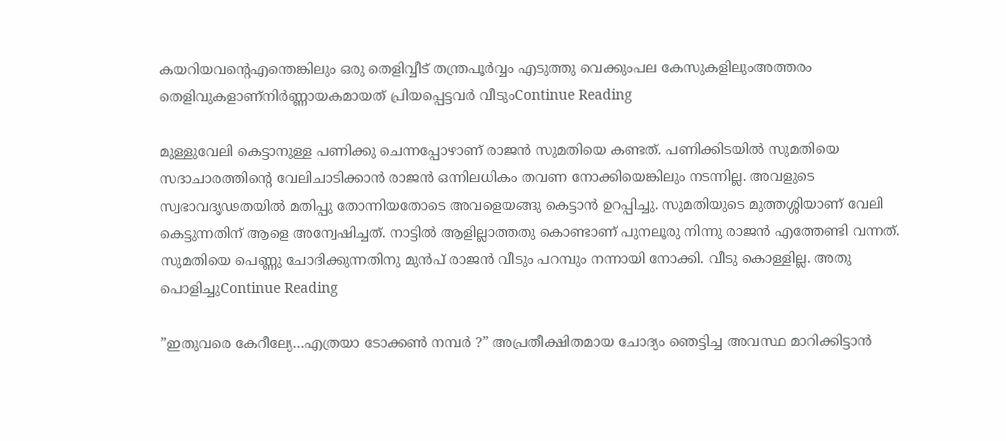കയറിയവന്റെഎന്തെങ്കിലും ഒരു തെളിവ്വീട് തന്ത്രപൂർവ്വം എടുത്തു വെക്കുംപല കേസുകളിലുംഅത്തരം തെളിവുകളാണ്നിർണ്ണായകമായത് പ്രിയപ്പെട്ടവർ വീടുംContinue Reading

മുള്ളുവേലി കെട്ടാനുള്ള പണിക്കു ചെന്നപ്പോഴാണ് രാജൻ സുമതിയെ കണ്ടത്. പണിക്കിടയിൽ സുമതിയെ സദാചാരത്തിന്റെ വേലിചാടിക്കാൻ രാജൻ ഒന്നിലധികം തവണ നോക്കിയെങ്കിലും നടന്നില്ല. അവളുടെ സ്വഭാവദൃഢതയിൽ മതിപ്പു തോന്നിയതോടെ അവളെയങ്ങു കെട്ടാൻ ഉറപ്പിച്ചു. സുമതിയുടെ മുത്തശ്ശിയാണ് വേലി കെട്ടുന്നതിന് ആളെ അന്വേഷിച്ചത്. നാട്ടിൽ ആളില്ലാത്തതു കൊണ്ടാണ് പുനലൂരു നിന്നു രാജൻ എത്തേണ്ടി വന്നത്. സുമതിയെ പെണ്ണു ചോദിക്കുന്നതിനു മുൻപ് രാജൻ വീടും പറമ്പും നന്നായി നോക്കി. വീടു കൊള്ളില്ല. അതു പൊളിച്ചുContinue Reading

”ഇതുവരെ കേറീല്യേ…എത്രയാ ടോക്കൺ നമ്പർ ?” അപ്രതീക്ഷിതമായ ചോദ്യം ഞെട്ടിച്ച അവസ്ഥ മാറിക്കിട്ടാൻ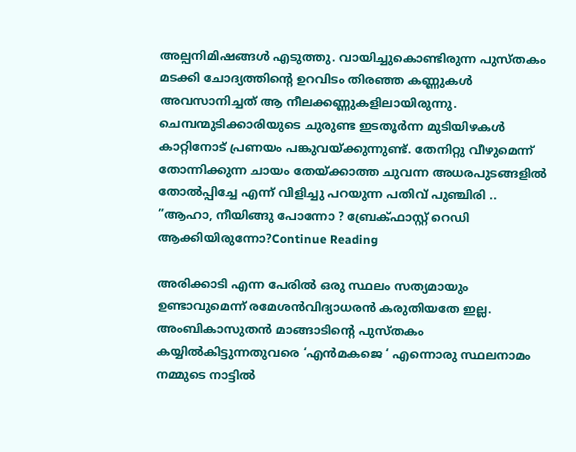അല്പനിമിഷങ്ങൾ എടുത്തു. വായിച്ചുകൊണ്ടിരുന്ന പുസ്തകം മടക്കി ചോദ്യത്തിന്റെ ഉറവിടം തിരഞ്ഞ കണ്ണുകൾ അവസാനിച്ചത് ആ നീലക്കണ്ണുകളിലായിരുന്നു. ചെമ്പന്മുടിക്കാരിയുടെ ചുരുണ്ട ഇടതൂർന്ന മുടിയിഴകൾ കാറ്റിനോട് പ്രണയം പങ്കുവയ്ക്കുന്നുണ്ട്. തേനിറ്റു വീഴുമെന്ന് തോന്നിക്കുന്ന ചായം തേയ്ക്കാത്ത ചുവന്ന അധരപുടങ്ങളിൽ തോൽപ്പിച്ചേ എന്ന് വിളിച്ചു പറയുന്ന പതിവ് പുഞ്ചിരി .. ”ആഹാ, നീയിങ്ങു പോന്നോ ? ബ്രേക്ഫാസ്റ്റ് റെഡി ആക്കിയിരുന്നോ?Continue Reading

അരിക്കാടി എന്ന പേരിൽ ഒരു സ്ഥലം സത്യമായും ഉണ്ടാവുമെന്ന് രമേശൻവിദ്യാധരൻ കരുതിയതേ ഇല്ല. അംബികാസുതൻ മാങ്ങാടിന്റെ പുസ്തകം കയ്യിൽകിട്ടുന്നതുവരെ ‘എൻമകജെ ‘ എന്നൊരു സ്ഥലനാമം നമ്മുടെ നാട്ടിൽ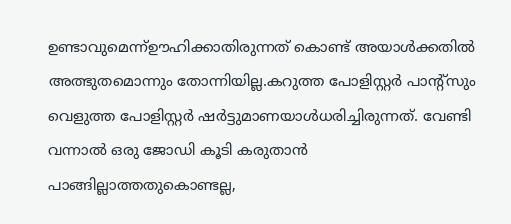ഉണ്ടാവുമെന്ന്ഊഹിക്കാതിരുന്നത് കൊണ്ട് അയാൾക്കതിൽ അത്ഭുതമൊന്നും തോന്നിയില്ല.കറുത്ത പോളിസ്റ്റർ പാന്റ്സും വെളുത്ത പോളിസ്റ്റർ ഷർട്ടുമാണയാൾധരിച്ചിരുന്നത്. വേണ്ടി വന്നാൽ ഒരു ജോഡി കൂടി കരുതാൻ പാങ്ങില്ലാത്തതുകൊണ്ടല്ല,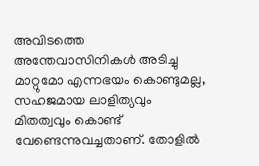അവിടത്തെ അന്തേവാസിനികൾ അടിച്ചു മാറ്റുമോ എന്നഭയം കൊണ്ടുമല്ല, സഹജമായ ലാളിത്യവും മിതത്വവും കൊണ്ട് വേണ്ടെന്നുവച്ചതാണ്. തോളിൽ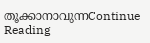തൂക്കാനാവുന്നContinue Reading